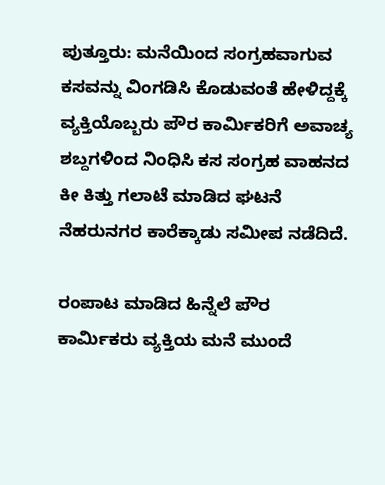ಪುತ್ತೂರು: ಮನೆಯಿಂದ ಸಂಗ್ರಹವಾಗುವ ಕಸವನ್ನು ವಿಂಗಡಿಸಿ ಕೊಡುವಂತೆ ಹೇಳಿದ್ದಕ್ಕೆ ವ್ಯಕ್ತಿಯೊಬ್ಬರು ಪೌರ ಕಾರ್ಮಿಕರಿಗೆ ಅವಾಚ್ಯ ಶಬ್ದಗಳಿಂದ ನಿಂಧಿಸಿ ಕಸ ಸಂಗ್ರಹ ವಾಹನದ ಕೀ ಕಿತ್ತು ಗಲಾಟೆ ಮಾಡಿದ ಘಟನೆ ನೆಹರುನಗರ ಕಾರೆಕ್ಕಾಡು ಸಮೀಪ ನಡೆದಿದೆ.

ರಂಪಾಟ ಮಾಡಿದ ಹಿನ್ನೆಲೆ ಪೌರ ಕಾರ್ಮಿಕರು ವ್ಯಕ್ತಿಯ ಮನೆ ಮುಂದೆ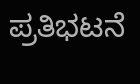ಪ್ರತಿಭಟನೆ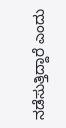ನಡೆಸುತ್ತಿದ್ದಾರೆ ಎಂದು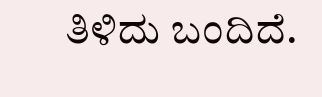ತಿಳಿದು ಬಂದಿದೆ.